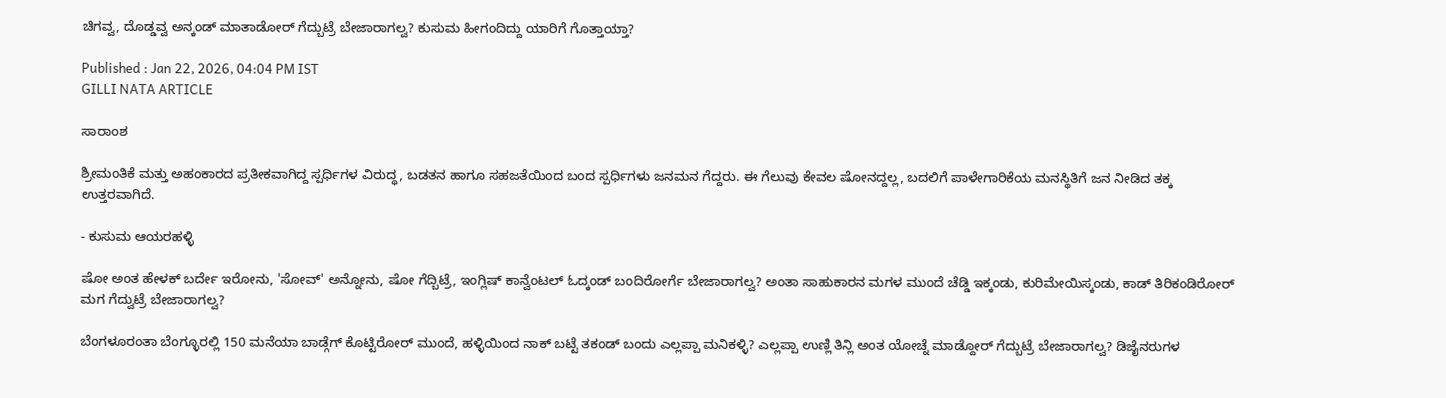ಚಿಗವ್ವ, ದೊಡ್ಡವ್ವ‌ ಅನ್ಕಂಡ್ ಮಾತಾಡೋರ್ ಗೆದ್ಬುಟ್ರೆ ಬೇಜಾರಾಗಲ್ವ? ಕುಸುಮ ಹೀಗಂದಿದ್ದು ಯಾರಿಗೆ ಗೊತ್ತಾಯ್ತಾ?

Published : Jan 22, 2026, 04:04 PM IST
GILLI NATA ARTICLE

ಸಾರಾಂಶ

ಶ್ರೀಮಂತಿಕೆ ಮತ್ತು ಅಹಂಕಾರದ ಪ್ರತೀಕವಾಗಿದ್ದ ಸ್ಪರ್ಧಿಗಳ ವಿರುದ್ಧ, ಬಡತನ ಹಾಗೂ ಸಹಜತೆಯಿಂದ ಬಂದ ಸ್ಪರ್ಧಿಗಳು ಜನಮನ ಗೆದ್ದರು. ಈ ಗೆಲುವು ಕೇವಲ ಷೋನದ್ದಲ್ಲ, ಬದಲಿಗೆ ಪಾಳೇಗಾರಿಕೆಯ ಮನಸ್ಥಿತಿಗೆ ಜನ ನೀಡಿದ ತಕ್ಕ ಉತ್ತರವಾಗಿದೆ.

- ಕುಸುಮ ಆಯರಹಳ್ಳಿ

ಷೋ ಅಂತ ಹೇಳಕ್ ಬರ್ದೇ ಇರೋನು, 'ಸೋವ್' ಅನ್ನೋನು, ಷೋ ಗೆದ್ಬಿಟ್ರೆ, ಇಂಗ್ಲಿಷ್ ಕಾನ್ವೆಂಟಲ್ ಓದ್ಕಂಡ್ ಬಂದಿರೋರ್ಗೆ ಬೇಜಾರಾಗಲ್ವ? ಅಂತಾ ಸಾಹುಕಾರನ ಮಗಳ ಮುಂದೆ ಚೆಡ್ಡಿ ಇಕ್ಕಂಡು, ಕುರಿ‌ಮೇಯಿಸ್ಕಂಡು, ಕಾಡ್ ತಿರಿಕಂಡಿರೋರ್ ಮಗ ಗೆದ್ವುಟ್ರೆ ಬೇಜಾರಾಗಲ್ವ?

ಬೆಂಗಳೂರಂತಾ ಬೆಂಗ್ಳೂರಲ್ಲಿ 150 ಮನೆಯಾ ಬಾಡ್ಗೆಗ್ ಕೊಟ್ಟಿರೋರ್ ಮುಂದೆ, ಹಳ್ಳಿಯಿಂದ ನಾಕ್ ಬಟ್ಟೆ ತಕಂಡ್ ಬಂದು ಎಲ್ಲಪ್ಪಾ ಮನಿಕಳ್ಳಿ? ಎಲ್ಲಪ್ಪಾ ಉಣ್ಲಿ ತಿನ್ಲಿ ಅಂತ ಯೋಚ್ನೆ ಮಾಡ್ದೋರ್ ಗೆದ್ಬುಟ್ರೆ ಬೇಜಾರಾಗಲ್ವ? ಡಿಜೈನರುಗಳ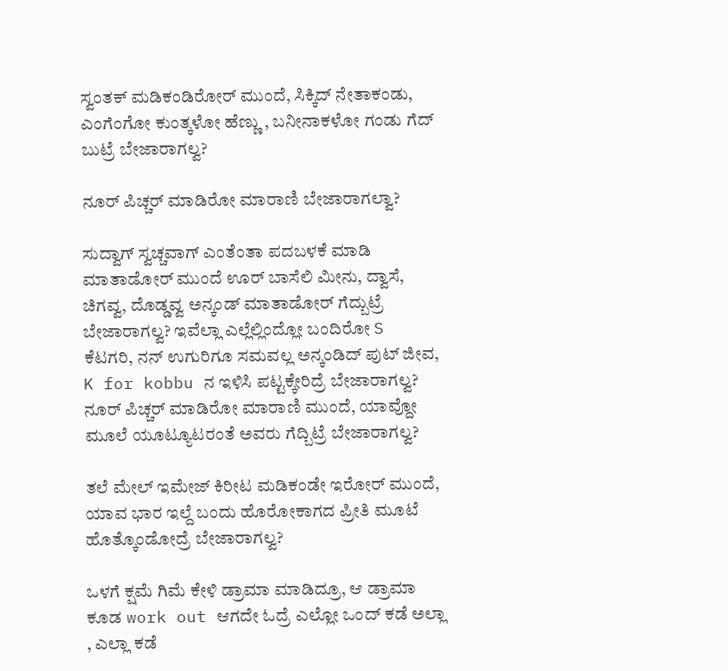ಸ್ವಂತಕ್ ಮಡಿಕಂಡಿರೋರ್ ಮುಂದೆ, ಸಿಕ್ಕಿದ್ ನೇತಾಕಂಡು, ಎಂಗೆಂಗೋ ಕುಂತ್ಕಳೋ ಹೆಣ್ಣು , ಬನೀನಾಕಳೋ ಗಂಡು ಗೆದ್ ಬುಟ್ರೆ ಬೇಜಾರಾಗಲ್ವ?

ನೂರ್ ಪಿಚ್ಚರ್ ಮಾಡಿರೋ ಮಾರಾಣಿ ಬೇಜಾರಾಗಲ್ವಾ?

ಸುದ್ವಾಗ್ ಸ್ವಚ್ಚವಾಗ್ ಎಂತೆಂತಾ ಪದಬಳಕೆ ಮಾಡಿ ಮಾತಾಡೋರ್ ಮುಂದೆ ಊರ್ ಬಾಸೆಲಿ ಮೀನು, ದ್ವಾಸೆ, ಚಿಗವ್ವ, ದೊಡ್ಡವ್ವ‌ ಅನ್ಕಂಡ್ ಮಾತಾಡೋರ್ ಗೆದ್ಬುಟ್ರೆ ಬೇಜಾರಾಗಲ್ವ? ಇವೆಲ್ಲಾ ಎಲ್ಲೆಲ್ಲಿಂದ್ಲೋ ಬಂದಿರೋ S ಕೆಟಗರಿ, ನನ್ ಉಗುರಿಗೂ ಸಮವಲ್ಲ ಅನ್ಕಂಡಿದ್ ಪುಟ್ ಜೀವ, K for kobbu ನ ಇಳಿಸಿ ಪಟ್ಟಕ್ಕೇರಿದ್ರೆ ಬೇಜಾರಾಗಲ್ವ? ನೂರ್ ಪಿಚ್ಚರ್ ಮಾಡಿರೋ ಮಾರಾಣಿ ಮುಂದೆ, ಯಾವ್ದೋ ಮೂಲೆ ಯೂಟ್ಯೂಟರಂತೆ‌ ಅವರು ಗೆದ್ಬಿಟ್ರೆ ಬೇಜಾರಾಗಲ್ವ?

ತಲೆ ಮೇಲ್ ಇಮೇಜ್ ಕಿರೀಟ ಮಡಿಕಂಡೇ ಇರೋರ್ ಮುಂದೆ, ಯಾವ ಭಾರ ಇಲ್ದೆ ಬಂದು ಹೊರೋಕಾಗದ ಪ್ರೀತಿ ಮೂಟೆ ಹೊತ್ಕೊಂಡೋದ್ರೆ ಬೇಜಾರಾಗಲ್ವ?

ಒಳಗೆ ಕ್ಷಮೆ ಗಿಮೆ ಕೇಳಿ ಡ್ರಾಮಾ ಮಾಡಿದ್ರೂ, ಆ ಡ್ರಾಮಾ ಕೂಡ work out ಆಗದೇ ಓದ್ರೆ ಎಲ್ಲೋ ಒಂದ್ ಕಡೆ ಅಲ್ಲಾ , ಎಲ್ಲಾ ಕಡೆ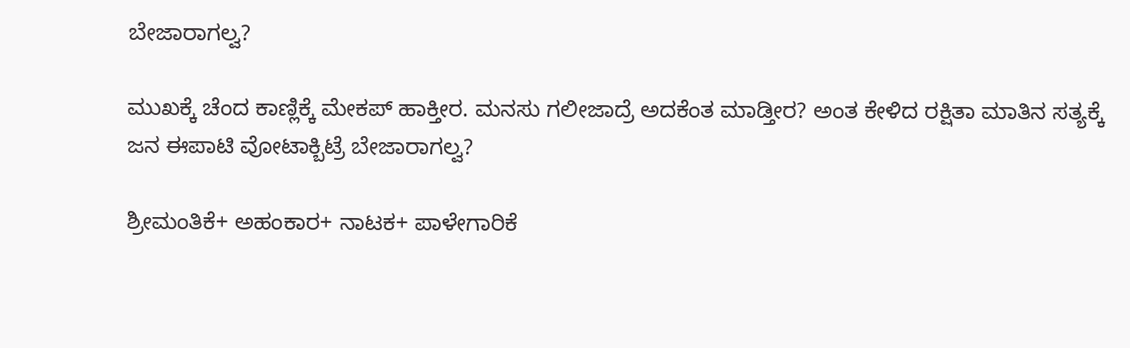ಬೇಜಾರಾಗಲ್ವ?

ಮುಖಕ್ಕೆ ಚೆಂದ ಕಾಣ್ಲಿಕ್ಕೆ ಮೇಕಪ್ ಹಾಕ್ತೀರ. ಮನಸು ಗಲೀಜಾದ್ರೆ ಅದಕೆಂತ ಮಾಡ್ತೀರ? ಅಂತ ಕೇಳಿದ ರಕ್ಷಿತಾ ಮಾತಿನ ಸತ್ಯಕ್ಕೆ ಜನ ಈಪಾಟಿ ವೋಟಾಕ್ಬಿಟ್ರೆ ಬೇಜಾರಾಗಲ್ವ?

ಶ್ರೀಮಂತಿಕೆ+ ಅಹಂಕಾರ+ ನಾಟಕ+ ಪಾಳೇಗಾರಿಕೆ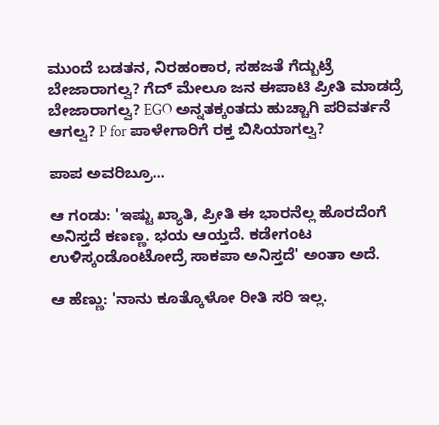ಮುಂದೆ ಬಡತನ, ನಿರಹಂಕಾರ, ಸಹಜತೆ ಗೆದ್ಬುಟ್ರೆ ಬೇಜಾರಾಗಲ್ವ? ಗೆದ್ ಮೇಲೂ ಜನ ಈಪಾಟಿ ಪ್ರೀತಿ ಮಾಡದ್ರೆ ಬೇಜಾರಾಗಲ್ವ? EGO ಅನ್ನತಕ್ಕಂತದು ಹುಚ್ಚಾಗಿ ಪರಿವರ್ತನೆ ಆಗಲ್ವ? P for ಪಾಳೇಗಾರಿಗೆ ರಕ್ತ ಬಿಸಿಯಾಗಲ್ವ?

ಪಾಪ ಅವರಿಬ್ರೂ...

ಆ ಗಂಡು: 'ಇಷ್ಟು ಖ್ಯಾತಿ, ಪ್ರೀತಿ ಈ ಭಾರನೆಲ್ಲ ಹೊರದೆಂಗೆ ಅನಿಸ್ತದೆ ಕಣಣ್ಣ. ಭಯ ಆಯ್ತದೆ. ಕಡೇಗಂಟ ಉಳಿಸ್ಕಂಡೊಂಟೋದ್ರೆ ಸಾಕಪಾ ಅನಿಸ್ತದೆ' ಅಂತಾ ಅದೆ.

ಆ ಹೆಣ್ಣು: 'ನಾನು ಕೂತ್ಕೊಳೋ ರೀತಿ ಸರಿ ಇಲ್ಲ.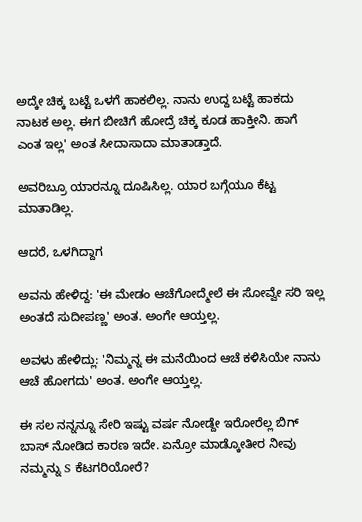ಅದ್ಕೇ ಚಿಕ್ಕ ಬಟ್ಟೆ ಒಳಗೆ ಹಾಕಲಿಲ್ಲ. ನಾನು ಉದ್ದ ಬಟ್ಟೆ ಹಾಕದು ನಾಟಕ ಅಲ್ಲ. ಈಗ ಬೀಚಿಗೆ ಹೋದ್ರೆ ಚಿಕ್ಕ ಕೂಡ ಹಾಕ್ತೀನಿ. ಹಾಗೆ ಎಂತ ಇಲ್ಲ' ಅಂತ ಸೀದಾಸಾದಾ ಮಾತಾಡ್ತಾದೆ.

ಅವರಿಬ್ರೂ ಯಾರನ್ನೂ ದೂಷಿಸಿಲ್ಲ. ಯಾರ ಬಗ್ಗೆಯೂ ಕೆಟ್ಟ ಮಾತಾಡಿಲ್ಲ.

ಆದರೆ, ಒಳಗಿದ್ದಾಗ

ಅವನು ಹೇಳಿದ್ದ: 'ಈ ಮೇಡಂ ಆಚೆಗೋದ್ಮೇಲೆ ಈ ಸೋವ್ವೇ ಸರಿ ಇಲ್ಲ ಅಂತದೆ ಸುದೀಪಣ್ಣ' ಅಂತ. ಅಂಗೇ ಆಯ್ತಲ್ಲ.

ಅವಳು ಹೇಳಿದ್ಲು: 'ನಿಮ್ಮನ್ನ ಈ ಮನೆಯಿಂದ ಆಚೆ ಕಳಿಸಿಯೇ ನಾನು ಆಚೆ ಹೋಗದು' ಅಂತ. ಅಂಗೇ ಆಯ್ತಲ್ಲ.

ಈ ಸಲ ನನ್ನನ್ನೂ ಸೇರಿ ಇಷ್ಟು ವರ್ಷ ನೋಡ್ದೇ ಇರೋರೆಲ್ಲ ಬಿಗ್ ಬಾಸ್ ನೋಡಿದ ಕಾರಣ ಇದೇ. ಏನ್ರೋ ಮಾಡ್ಕೋತೀರ ನೀವು ನಮ್ಮನ್ನು S ಕೆಟಗರಿಯೋರೆ?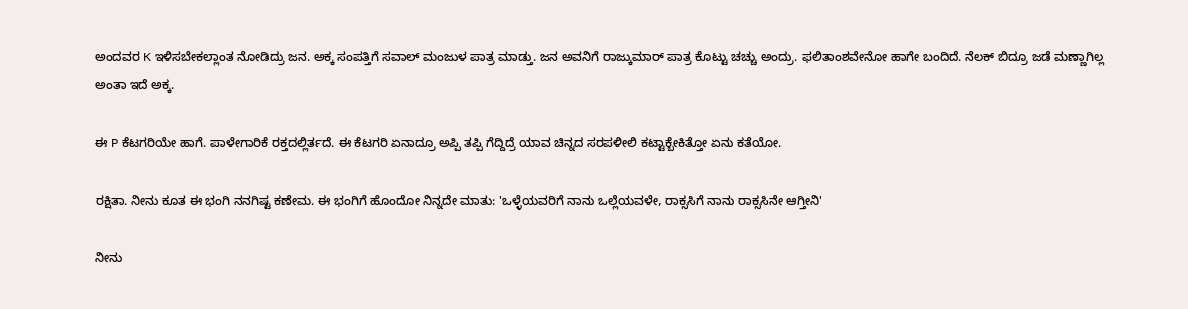ಅಂದವರ K ಇಳಿಸಬೇಕಲ್ಲಾಂತ ನೋಡಿದ್ರು ಜನ. ಅಕ್ಕ ಸಂಪತ್ತಿಗೆ ಸವಾಲ್ ಮಂಜುಳ ಪಾತ್ರ ಮಾಡ್ತು. ಜನ ಅವನಿಗೆ ರಾಜ್ಕುಮಾರ್ ಪಾತ್ರ ಕೊಟ್ಟು ಚಚ್ಚು ಅಂದ್ರು. ಫಲಿತಾಂಶವೇನೋ ಹಾಗೇ ಬಂದಿದೆ. ನೆಲಕ್ ಬಿದ್ರೂ ಜಡೆ ಮಣ್ಣಾಗಿಲ್ಲ ಅಂತಾ ಇದೆ ಅಕ್ಕ.

ಈ P ಕೆಟಗರಿಯೇ ಹಾಗೆ. ಪಾಳೇಗಾರಿಕೆ ರಕ್ತದಲ್ಲಿರ್ತದೆ. ಈ ಕೆಟಗರಿ ಏನಾದ್ರೂ ಅಪ್ಪಿ ತಪ್ಪಿ ಗೆದ್ದಿದ್ರೆ ಯಾವ ಚಿನ್ನದ ಸರಪಳೀಲಿ ಕಟ್ಟಾಕ್ಬೇಕಿತ್ತೋ ಏನು ಕತೆಯೋ.

ರಕ್ಷಿತಾ. ನೀನು ಕೂತ ಈ ಭಂಗಿ ನನಗಿಷ್ಟ ಕಣೇಮ. ಈ ಭಂಗಿಗೆ ಹೊಂದೋ ನಿನ್ನದೇ ಮಾತು: 'ಒಳ್ಳೆಯವರಿಗೆ ನಾನು ಒಲ್ಲೆಯವಳೇ, ರಾಕ್ಸಸಿಗೆ ನಾನು ರಾಕ್ಸಸಿನೇ ಆಗ್ತೀನಿ'

ನೀನು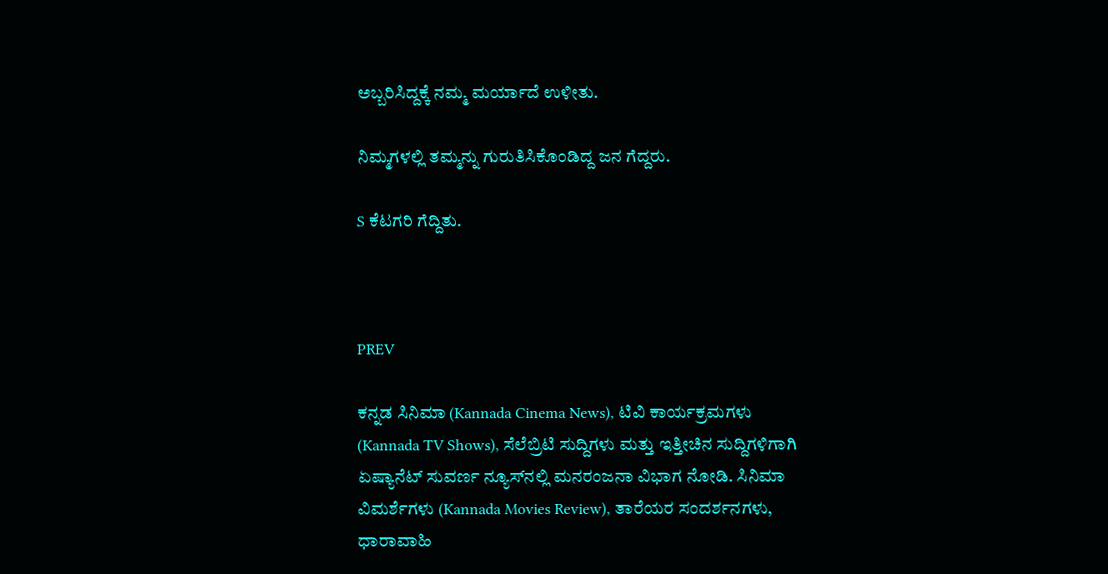ಅಬ್ಬರಿಸಿದ್ದಕ್ಕೆ ನಮ್ಮ ಮರ್ಯಾದೆ ಉಳೀತು.

ನಿಮ್ಮಗಳಲ್ಲಿ ತಮ್ಮನ್ನು ಗುರುತಿಸಿಕೊಂಡಿದ್ದ ಜನ ಗೆದ್ದರು.

S ಕೆಟಗರಿ ಗೆದ್ದಿತು.



PREV

ಕನ್ನಡ ಸಿನಿಮಾ (Kannada Cinema News), ಟಿವಿ ಕಾರ್ಯಕ್ರಮಗಳು (Kannada TV Shows), ಸೆಲೆಬ್ರಿಟಿ ಸುದ್ದಿಗಳು ಮತ್ತು ಇತ್ತೀಚಿನ ಸುದ್ದಿಗಳಿಗಾಗಿ ಏಷ್ಯಾನೆಟ್ ಸುವರ್ಣ ನ್ಯೂಸ್‌ನಲ್ಲಿ ಮನರಂಜನಾ ವಿಭಾಗ ನೋಡಿ. ಸಿನಿಮಾ ವಿಮರ್ಶೆಗಳು (Kannada Movies Review), ತಾರೆಯರ ಸಂದರ್ಶನಗಳು, ಧಾರಾವಾಹಿ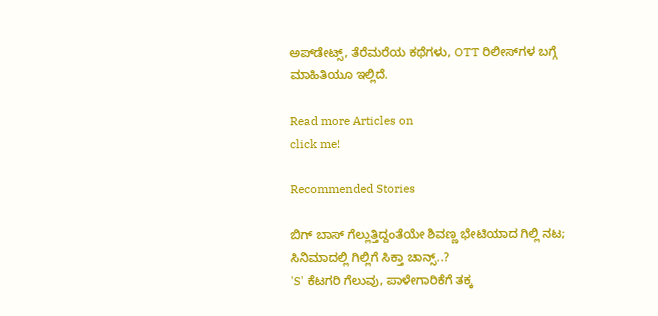ಅಪ್‌ಡೇಟ್ಸ್‌, ತೆರೆಮರೆಯ ಕಥೆಗಳು, OTT ರಿಲೀಸ್‌ಗಳ ಬಗ್ಗೆ ಮಾಹಿತಿಯೂ ಇಲ್ಲಿದೆ.

Read more Articles on
click me!

Recommended Stories

ಬಿಗ್ ಬಾಸ್ ಗೆಲ್ಲುತ್ತಿದ್ದಂತೆಯೇ ಶಿವಣ್ಣ ಭೇಟಿಯಾದ ಗಿಲ್ಲಿ ನಟ; ಸಿನಿಮಾದಲ್ಲಿ ಗಿಲ್ಲಿಗೆ ಸಿಕ್ತಾ ಚಾನ್ಸ್..?
'S' ಕೆಟಗರಿ ಗೆಲುವು, ಪಾಳೇಗಾರಿಕೆಗೆ ತಕ್ಕ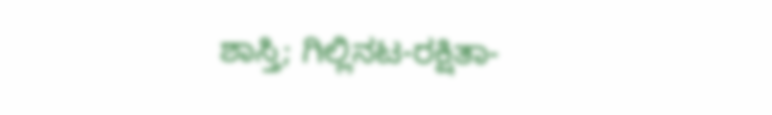ಶಾಸ್ತಿ; ಗಿಲ್ಲಿನಟ-ರಕ್ಷಿತಾ-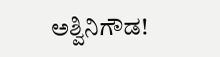ಅಶ್ವಿನಿಗೌಡ!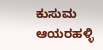ಕುಸುಮ ಆಯರಹಳ್ಳಿ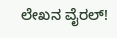ಲೇಖನ ವೈರಲ್!